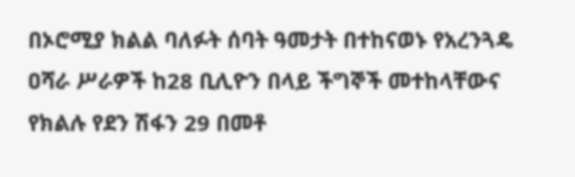በኦሮሚያ ክልል ባለፉት ሰባት ዓመታት በተከናወኑ የአረንጓዴ ዐሻራ ሥራዎች ከ28 ቢሊዮን በላይ ችግኞች መተከላቸውና የክልሉ የደን ሽፋን 29 በመቶ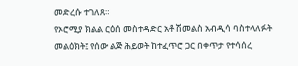መድረሱ ተገለጸ።
የኦሮሚያ ክልል ርዕሰ መስተዳድር አቶ ሽመልስ አብዲሳ ባስተላለፉት መልዕክት፤ የሰው ልጅ ሕይወት ከተፈጥሮ ጋር በቀጥታ የተሳሰረ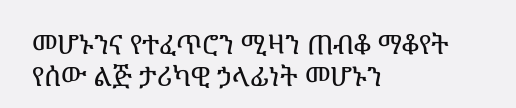መሆኑንና የተፈጥሮን ሚዛን ጠብቆ ማቆየት የሰው ልጅ ታሪካዊ ኃላፊነት መሆኑን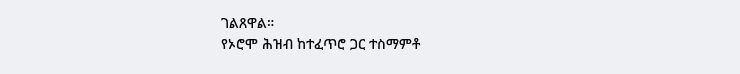ገልጸዋል።
የኦሮሞ ሕዝብ ከተፈጥሮ ጋር ተስማምቶ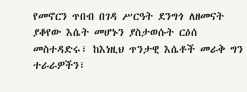የመኖርን ጥበብ በገዳ ሥርዓት ደንግጎ ለዘመናት ያቆየው እሴት መሆኑን ያስታወሱት ርዕሰ መስተዳድሩ፣ ከእነዚህ ጥንታዊ እሴቶች መራቅ ግን ተራራዎችን፣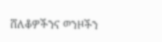ሸለቆዎችንና ወንዞችን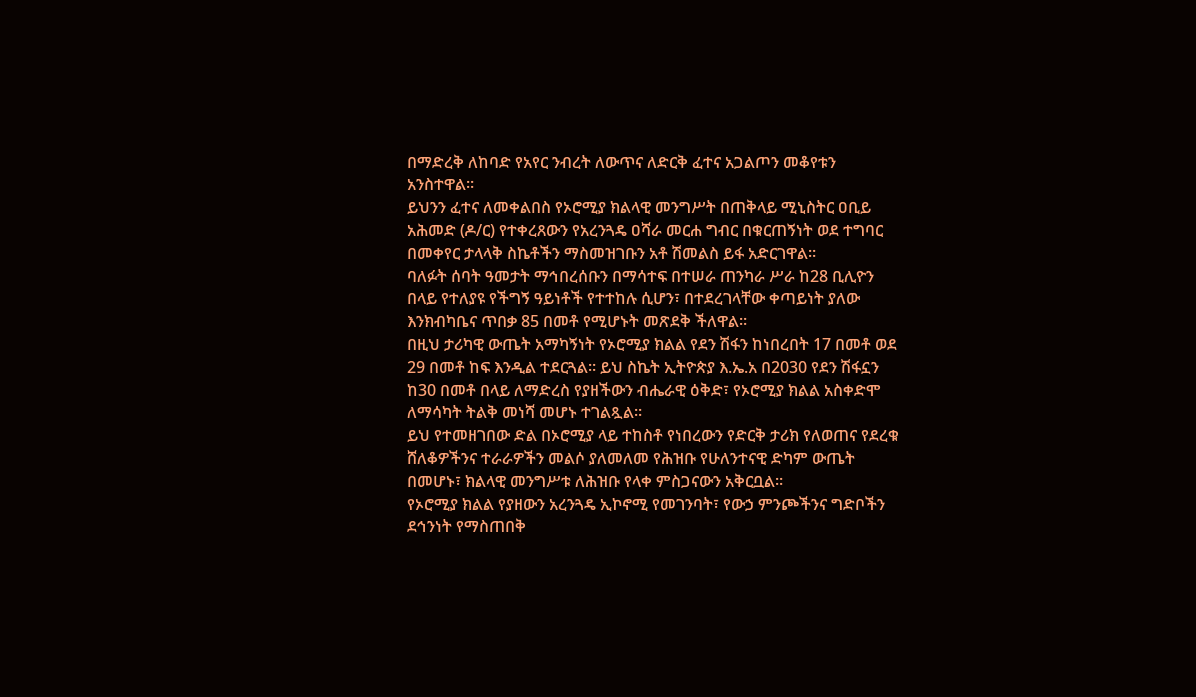በማድረቅ ለከባድ የአየር ንብረት ለውጥና ለድርቅ ፈተና አጋልጦን መቆየቱን አንስተዋል።
ይህንን ፈተና ለመቀልበስ የኦሮሚያ ክልላዊ መንግሥት በጠቅላይ ሚኒስትር ዐቢይ አሕመድ (ዶ/ር) የተቀረጸውን የአረንጓዴ ዐሻራ መርሐ ግብር በቁርጠኝነት ወደ ተግባር በመቀየር ታላላቅ ስኬቶችን ማስመዝገቡን አቶ ሽመልስ ይፋ አድርገዋል።
ባለፉት ሰባት ዓመታት ማኅበረሰቡን በማሳተፍ በተሠራ ጠንካራ ሥራ ከ28 ቢሊዮን በላይ የተለያዩ የችግኝ ዓይነቶች የተተከሉ ሲሆን፣ በተደረገላቸው ቀጣይነት ያለው እንክብካቤና ጥበቃ 85 በመቶ የሚሆኑት መጽደቅ ችለዋል።
በዚህ ታሪካዊ ውጤት አማካኝነት የኦሮሚያ ክልል የደን ሽፋን ከነበረበት 17 በመቶ ወደ 29 በመቶ ከፍ እንዲል ተደርጓል። ይህ ስኬት ኢትዮጵያ እ.ኤ.አ በ2030 የደን ሽፋኗን ከ30 በመቶ በላይ ለማድረስ የያዘችውን ብሔራዊ ዕቅድ፣ የኦሮሚያ ክልል አስቀድሞ ለማሳካት ትልቅ መነሻ መሆኑ ተገልጿል።
ይህ የተመዘገበው ድል በኦሮሚያ ላይ ተከስቶ የነበረውን የድርቅ ታሪክ የለወጠና የደረቁ ሸለቆዎችንና ተራራዎችን መልሶ ያለመለመ የሕዝቡ የሁለንተናዊ ድካም ውጤት በመሆኑ፣ ክልላዊ መንግሥቱ ለሕዝቡ የላቀ ምስጋናውን አቅርቧል።
የኦሮሚያ ክልል የያዘውን አረንጓዴ ኢኮኖሚ የመገንባት፣ የውኃ ምንጮችንና ግድቦችን ደኅንነት የማስጠበቅ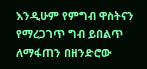እንዲሁም የምግብ ዋስትናን የማረጋገጥ ግብ ይበልጥ ለማፋጠን በዘንድሮው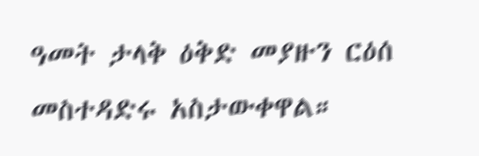ዓመት ታላቅ ዕቅድ መያዙን ርዕሰ መስተዳድሩ አስታውቀዋል።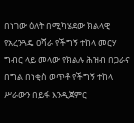በነገው ዕለት በሚካሄደው ክልላዊ የአረንጓዴ ዐሻራ የችግኝ ተከላ መርሃ ግብር ላይ መላው የክልሉ ሕዝብ በጋራና በግል በነቂስ ወጥቶ የችግኝ ተከላ ሥራውን በይፋ እንዲጀምር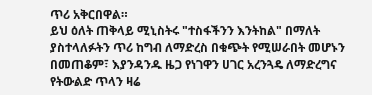ጥሪ አቅርበዋል።
ይህ ዕለት ጠቅላይ ሚኒስትሩ "ተስፋችንን እንትከል" በማለት ያስተላለፉትን ጥሪ ከግብ ለማድረስ በቁጭት የሚሠራበት መሆኑን በመጠቆም፣ እያንዳንዱ ዜጋ የነገዋን ሀገር አረንጓዴ ለማድረግና የትውልድ ጥላን ዛሬ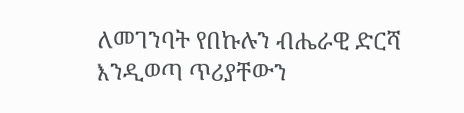ለመገንባት የበኩሉን ብሔራዊ ድርሻ እንዲወጣ ጥሪያቸውን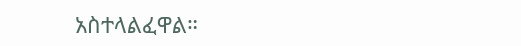አስተላልፈዋል።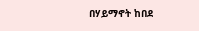በሃይማኖት ከበደ